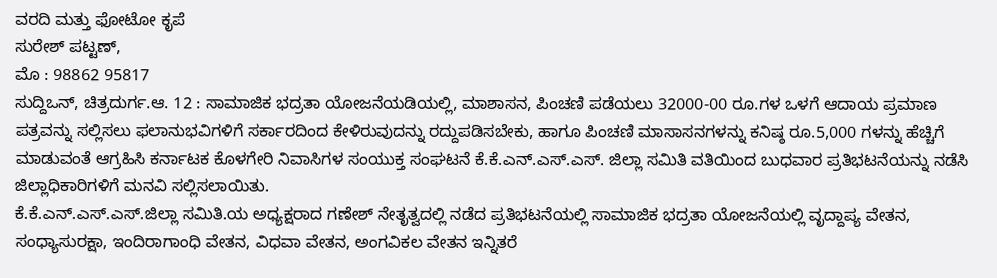ವರದಿ ಮತ್ತು ಫೋಟೋ ಕೃಪೆ
ಸುರೇಶ್ ಪಟ್ಟಣ್,
ಮೊ : 98862 95817
ಸುದ್ದಿಒನ್, ಚಿತ್ರದುರ್ಗ.ಆ. 12 : ಸಾಮಾಜಿಕ ಭದ್ರತಾ ಯೋಜನೆಯಡಿಯಲ್ಲಿ, ಮಾಶಾಸನ, ಪಿಂಚಣಿ ಪಡೆಯಲು 32000-00 ರೂ.ಗಳ ಒಳಗೆ ಆದಾಯ ಪ್ರಮಾಣ ಪತ್ರವನ್ನು ಸಲ್ಲಿಸಲು ಫಲಾನುಭವಿಗಳಿಗೆ ಸರ್ಕಾರದಿಂದ ಕೇಳಿರುವುದನ್ನು ರದ್ದುಪಡಿಸಬೇಕು, ಹಾಗೂ ಪಿಂಚಣಿ ಮಾಸಾಸನಗಳನ್ನು ಕನಿಷ್ಠ ರೂ.5,000 ಗಳನ್ನು ಹೆಚ್ಚಿಗೆ ಮಾಡುವಂತೆ ಆಗ್ರಹಿಸಿ ಕರ್ನಾಟಕ ಕೊಳಗೇರಿ ನಿವಾಸಿಗಳ ಸಂಯುಕ್ತ ಸಂಘಟನೆ ಕೆ.ಕೆ.ಎನ್.ಎಸ್.ಎಸ್. ಜಿಲ್ಲಾ ಸಮಿತಿ ವತಿಯಿಂದ ಬುಧವಾರ ಪ್ರತಿಭಟನೆಯನ್ನು ನಡೆಸಿ ಜಿಲ್ಲಾಧಿಕಾರಿಗಳಿಗೆ ಮನವಿ ಸಲ್ಲಿಸಲಾಯಿತು.
ಕೆ.ಕೆ.ಎನ್.ಎಸ್.ಎಸ್.ಜಿಲ್ಲಾ ಸಮಿತಿ.ಯ ಅಧ್ಯಕ್ಷರಾದ ಗಣೇಶ್ ನೇತೃತ್ವದಲ್ಲಿ ನಡೆದ ಪ್ರತಿಭಟನೆಯಲ್ಲಿ ಸಾಮಾಜಿಕ ಭದ್ರತಾ ಯೋಜನೆಯಲ್ಲಿ ವೃದ್ದಾಪ್ಯ ವೇತನ, ಸಂಧ್ಯಾಸುರಕ್ಷಾ, ಇಂದಿರಾಗಾಂಧಿ ವೇತನ, ವಿಧವಾ ವೇತನ, ಅಂಗವಿಕಲ ವೇತನ ಇನ್ನಿತರೆ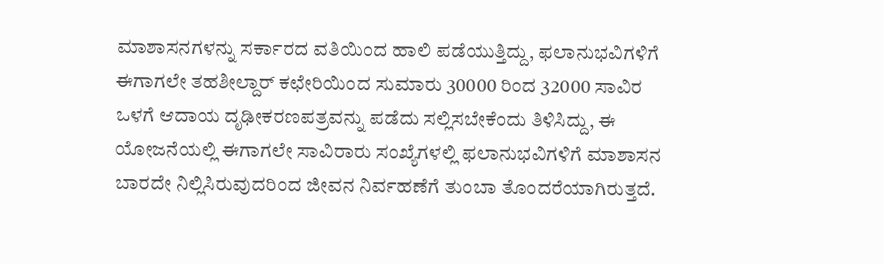ಮಾಶಾಸನಗಳನ್ನು ಸರ್ಕಾರದ ವತಿಯಿಂದ ಹಾಲಿ ಪಡೆಯುತ್ತಿದ್ದು, ಫಲಾನುಭವಿಗಳಿಗೆ ಈಗಾಗಲೇ ತಹಶೀಲ್ದಾರ್ ಕಛೇರಿಯಿಂದ ಸುಮಾರು 30000 ರಿಂದ 32000 ಸಾವಿರ ಒಳಗೆ ಆದಾಯ ದೃಢೀಕರಣಪತ್ರವನ್ನು ಪಡೆದು ಸಲ್ಲಿಸಬೇಕೆಂದು ತಿಳಿಸಿದ್ದು, ಈ ಯೋಜನೆಯಲ್ಲಿ ಈಗಾಗಲೇ ಸಾವಿರಾರು ಸಂಖ್ಯೆಗಳಲ್ಲಿ ಫಲಾನುಭವಿಗಳಿಗೆ ಮಾಶಾಸನ ಬಾರದೇ ನಿಲ್ಲಿಸಿರುವುದರಿಂದ ಜೀವನ ನಿರ್ವಹಣೆಗೆ ತುಂಬಾ ತೊಂದರೆಯಾಗಿರುತ್ತದೆ.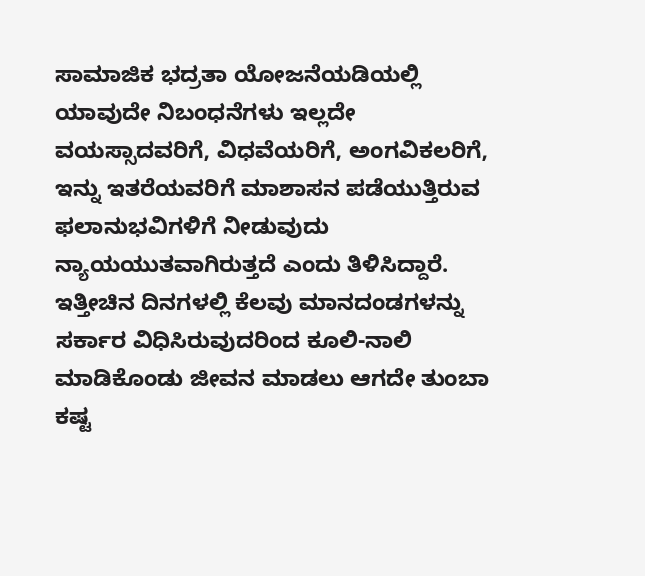ಸಾಮಾಜಿಕ ಭದ್ರತಾ ಯೋಜನೆಯಡಿಯಲ್ಲಿ ಯಾವುದೇ ನಿಬಂಧನೆಗಳು ಇಲ್ಲದೇ ವಯಸ್ಸಾದವರಿಗೆ, ವಿಧವೆಯರಿಗೆ, ಅಂಗವಿಕಲರಿಗೆ, ಇನ್ನು ಇತರೆಯವರಿಗೆ ಮಾಶಾಸನ ಪಡೆಯುತ್ತಿರುವ ಫಲಾನುಭವಿಗಳಿಗೆ ನೀಡುವುದು ನ್ಯಾಯಯುತವಾಗಿರುತ್ತದೆ ಎಂದು ತಿಳಿಸಿದ್ದಾರೆ.
ಇತ್ತೀಚಿನ ದಿನಗಳಲ್ಲಿ ಕೆಲವು ಮಾನದಂಡಗಳನ್ನು ಸರ್ಕಾರ ವಿಧಿಸಿರುವುದರಿಂದ ಕೂಲಿ-ನಾಲಿ ಮಾಡಿಕೊಂಡು ಜೀವನ ಮಾಡಲು ಆಗದೇ ತುಂಬಾ ಕಷ್ಟ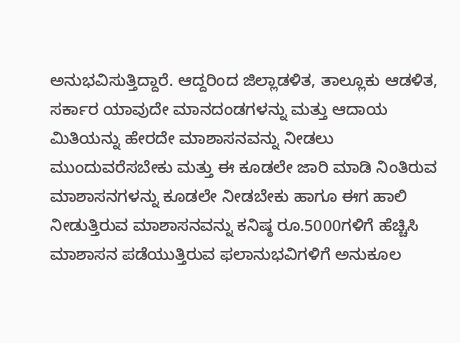ಅನುಭವಿಸುತ್ತಿದ್ದಾರೆ. ಆದ್ದರಿಂದ ಜಿಲ್ಲಾಡಳಿತ, ತಾಲ್ಲೂಕು ಆಡಳಿತ, ಸರ್ಕಾರ ಯಾವುದೇ ಮಾನದಂಡಗಳನ್ನು ಮತ್ತು ಆದಾಯ ಮಿತಿಯನ್ನು ಹೇರದೇ ಮಾಶಾಸನವನ್ನು ನೀಡಲು ಮುಂದುವರೆಸಬೇಕು ಮತ್ತು ಈ ಕೂಡಲೇ ಜಾರಿ ಮಾಡಿ ನಿಂತಿರುವ ಮಾಶಾಸನಗಳನ್ನು ಕೂಡಲೇ ನೀಡಬೇಕು ಹಾಗೂ ಈಗ ಹಾಲಿ ನೀಡುತ್ತಿರುವ ಮಾಶಾಸನವನ್ನು ಕನಿಷ್ಠ ರೂ.5000ಗಳಿಗೆ ಹೆಚ್ಚಿಸಿ ಮಾಶಾಸನ ಪಡೆಯುತ್ತಿರುವ ಫಲಾನುಭವಿಗಳಿಗೆ ಅನುಕೂಲ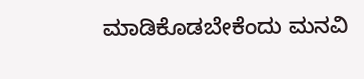ಮಾಡಿಕೊಡಬೇಕೆಂದು ಮನವಿ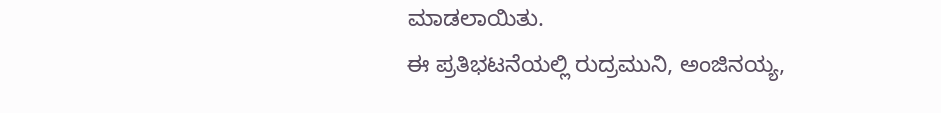ಮಾಡಲಾಯಿತು.
ಈ ಪ್ರತಿಭಟನೆಯಲ್ಲಿ ರುದ್ರಮುನಿ, ಅಂಜಿನಯ್ಯ,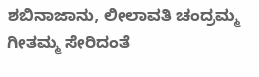ಶಬಿನಾಜಾನು, ಲೀಲಾವತಿ ಚಂದ್ರಮ್ಮ ಗೀತಮ್ಮ ಸೇರಿದಂತೆ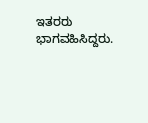ಇತರರು ಭಾಗವಹಿಸಿದ್ದರು.